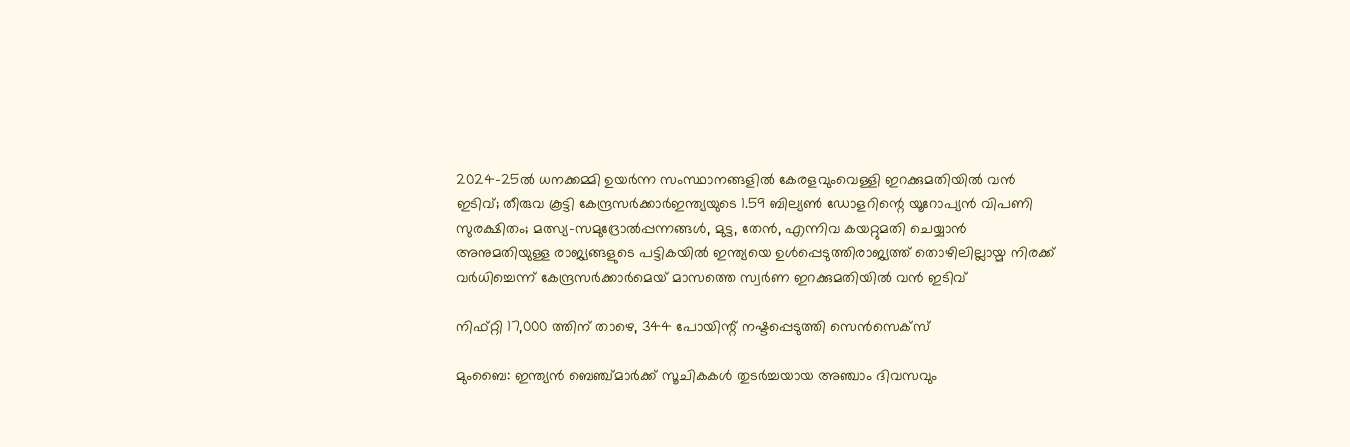2024-25ൽ ധനക്കമ്മി ഉയർന്ന സംസ്ഥാനങ്ങളിൽ കേരളവുംവെള്ളി ഇറക്കുമതിയില്‍ വന്‍ ഇടിവ്; തീരുവ കൂട്ടി കേന്ദ്രസർക്കാർഇന്ത്യയുടെ 1.59 ബില്യൺ ഡോളറിന്റെ യൂറോപ്യൻ വിപണി സുരക്ഷിതം; മത്സ്യ-സമുദ്രോല്‍പ്പന്നങ്ങള്‍, മുട്ട, തേന്‍, എന്നിവ കയറ്റുമതി ചെയ്യാന്‍ അനുമതിയുള്ള രാജ്യങ്ങളുടെ പട്ടികയില്‍ ഇന്ത്യയെ ഉള്‍പ്പെടുത്തിരാജ്യത്ത് തൊഴിലില്ലായ്മ നിരക്ക് വർധിച്ചെന്ന് കേന്ദ്രസർക്കാർമെയ് മാസത്തെ സ്വർണ ഇറക്കുമതിയില്‍ വന്‍ ഇടിവ്

നിഫ്റ്റി 17,000 ത്തിന് താഴെ, 344 പോയിന്റ് നഷ്ടപ്പെടുത്തി സെന്‍സെക്‌സ്

മുംബൈ: ഇന്ത്യന്‍ ബെഞ്ച്മാര്‍ക്ക് സൂചികകള്‍ തുടര്‍ച്ചയായ അഞ്ചാം ദിവസവും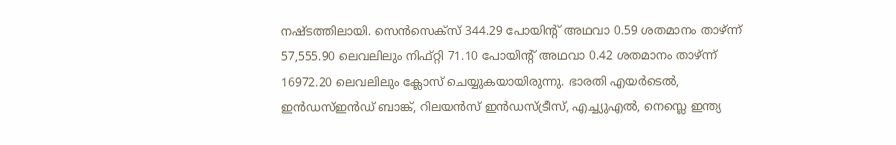നഷ്ടത്തിലായി. സെന്‍സെക്‌സ് 344.29 പോയിന്റ് അഥവാ 0.59 ശതമാനം താഴ്ന്ന് 57,555.90 ലെവലിലും നിഫ്റ്റി 71.10 പോയിന്റ് അഥവാ 0.42 ശതമാനം താഴ്ന്ന് 16972.20 ലെവലിലും ക്ലോസ് ചെയ്യുകയായിരുന്നു. ഭാരതി എയര്‍ടെല്‍, ഇന്‍ഡസ്ഇന്‍ഡ് ബാങ്ക്, റിലയന്‍സ് ഇന്‍ഡസ്ട്രീസ്, എച്ച്യുഎല്‍, നെസ്ലെ ഇന്ത്യ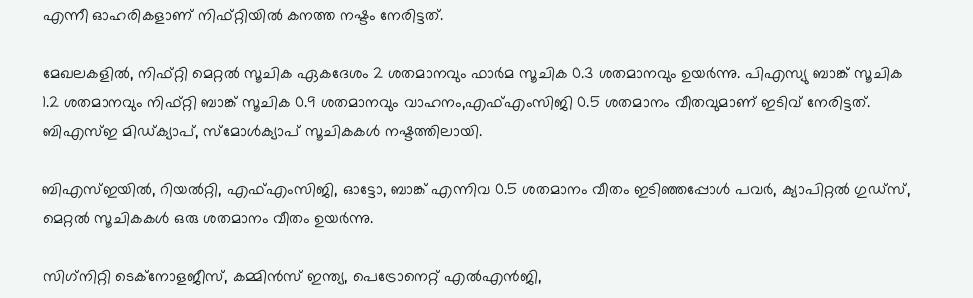എന്നീ ഓഹരികളാണ് നിഫ്റ്റിയില്‍ കനത്ത നഷ്ടം നേരിട്ടത്.

മേഖലകളില്‍, നിഫ്റ്റി മെറ്റല്‍ സൂചിക ഏകദേശം 2 ശതമാനവും ഫാര്‍മ സൂചിക 0.3 ശതമാനവും ഉയര്‍ന്നു. പിഎസ്യു ബാങ്ക് സൂചിക 1.2 ശതമാനവും നിഫ്റ്റി ബാങ്ക് സൂചിക 0.9 ശതമാനവും വാഹനം,എഫ്എംസിജി 0.5 ശതമാനം വീതവുമാണ് ഇടിവ് നേരിട്ടത്.
ബിഎസ്ഇ മിഡ്ക്യാപ്, സ്മോള്‍ക്യാപ് സൂചികകള്‍ നഷ്ടത്തിലായി.

ബിഎസ്ഇയില്‍, റിയല്‍റ്റി, എഫ്എംസിജി, ഓട്ടോ, ബാങ്ക് എന്നിവ 0.5 ശതമാനം വീതം ഇടിഞ്ഞപ്പോള്‍ പവര്‍, ക്യാപിറ്റല്‍ ഗുഡ്‌സ്, മെറ്റല്‍ സൂചികകള്‍ ഒരു ശതമാനം വീതം ഉയര്‍ന്നു.

സിഗ്‌നിറ്റി ടെക്‌നോളജീസ്, കമ്മിന്‍സ് ഇന്ത്യ, പെട്രോനെറ്റ് എല്‍എന്‍ജി,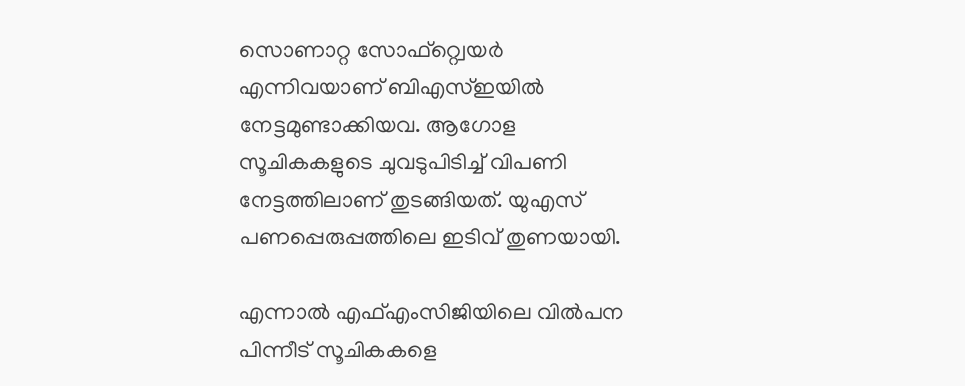സൊണാറ്റ സോഫ്‌റ്റ്വെയര്‍ എന്നിവയാണ് ബിഎസ്ഇയില്‍ നേട്ടമുണ്ടാക്കിയവ. ആഗോള സൂചികകളുടെ ചുവടുപിടിച്ച് വിപണി നേട്ടത്തിലാണ് തുടങ്ങിയത്. യുഎസ് പണപ്പെരുപ്പത്തിലെ ഇടിവ് തുണയായി.

എന്നാല്‍ എഫ്എംസിജിയിലെ വില്‍പന പിന്നീട് സൂചികകളെ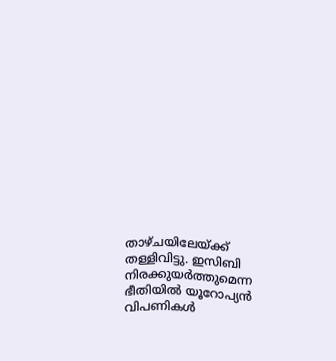താഴ്ചയിലേയ്ക്ക് തള്ളിവിട്ടു. ഇസിബി നിരക്കുയര്‍ത്തുമെന്ന ഭീതിയില്‍ യൂറോപ്യന്‍ വിപണികള്‍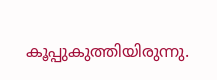കൂപ്പുകുത്തിയിരുന്നു.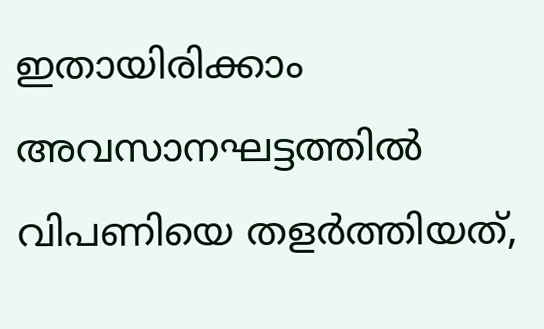ഇതായിരിക്കാം അവസാനഘട്ടത്തില്‍ വിപണിയെ തളര്‍ത്തിയത്,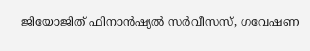ജിയോജിത് ഫിനാന്‍ഷ്യല്‍ സര്‍വീസസ്, ഗവേഷണ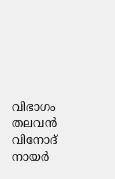വിഭാഗം തലവന്‍ വിനോദ് നായര്‍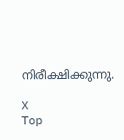നിരീക്ഷിക്കുന്നു.

X
Top